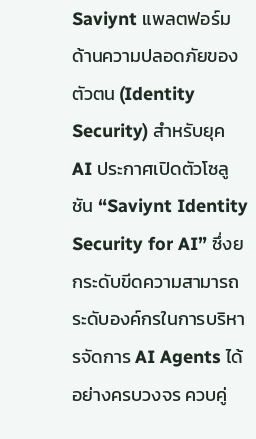Saviynt แพลตฟอร์มด้านความปลอดภัยของตัวตน (Identity Security) สำหรับยุค AI ประกาศเปิดตัวโซลูชัน “Saviynt Identity Security for AI” ซึ่งยกระดับขีดความสามารถระดับองค์กรในการบริหารจัดการ AI Agents ได้อย่างครบวงจร ควบคู่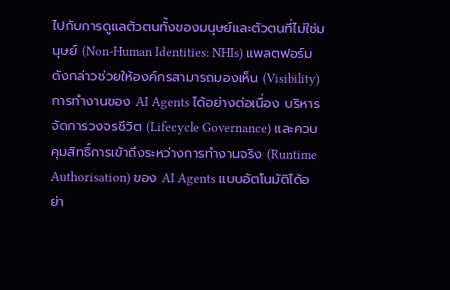ไปกับการดูแลตัวตนทั้งของมนุษย์และตัวตนที่ไม่ใช่มนุษย์ (Non-Human Identities: NHIs) แพลตฟอร์มดังกล่าวช่วยให้องค์กรสามารถมองเห็น (Visibility) การทำงานของ AI Agents ได้อย่างต่อเนื่อง บริหารจัดการวงจรชีวิต (Lifecycle Governance) และควบคุมสิทธิ์การเข้าถึงระหว่างการทำงานจริง (Runtime Authorisation) ของ AI Agents แบบอัตโนมัติได้อย่า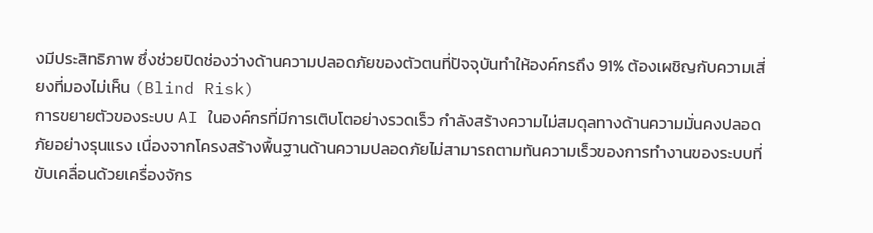งมีประสิทธิภาพ ซึ่งช่วยปิดช่องว่างด้านความปลอดภัยของตัวตนที่ปัจจุบันทำให้องค์กรถึง 91% ต้องเผชิญกับความเสี่ยงที่มองไม่เห็น (Blind Risk)
การขยายตัวของระบบ AI ในองค์กรที่มีการเติบโตอย่างรวดเร็ว กำลังสร้างความไม่สมดุลทางด้านความมั่นคงปลอดภัยอย่างรุนแรง เนื่องจากโครงสร้างพื้นฐานด้านความปลอดภัยไม่สามารถตามทันความเร็วของการทำงานของระบบที่ขับเคลื่อนด้วยเครื่องจักร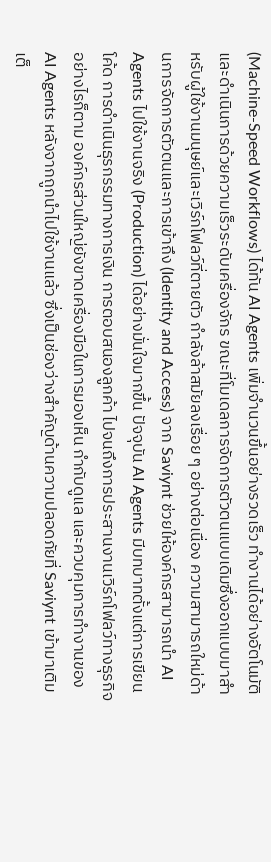(Machine-Speed Workflows) ได้ทัน AI Agents เพิ่มจำนวนขึ้นอย่างรวดเร็ว ทำงานได้อย่างอัตโนมัติ และดำเนินการด้วยความเร็วระดับเครื่องจักร ขณะที่โมเดลการจัดการตัวตนแบบเดิมซึ่งออกแบบมาสำหรับผู้ใช้งานมนุษย์และเวิร์กโฟลว์ที่ตายตัว กำลังล้าสมัยลงเรื่อย ๆ อย่างต่อเนื่อง ความสามารถใหม่ด้านการจัดการตัวตนและการเข้าถึง (Identity and Access) จาก Saviynt ช่วยให้องค์กรสามารถนำ AI Agents ไปใช้งานจริง (Production) ได้อย่างมั่นใจมากขึ้น ปัจจุบัน AI Agents มีบทบาทตั้งแต่การเขียนโค้ด การดำเนินธุรกรรมทางการเงิน การตอบสนองลูกค้า ไปจนถึงการประสานงานเวิร์กโฟลว์ทางธุรกิจ อย่างไรก็ตาม องค์กรส่วนใหญ่ยังขาดเครื่องมือในการมองเห็น กำกับดูแล และควบคุมการทำงานของ AI Agents หลังจากถูกนำไปใช้งานแล้ว ซึ่งเป็นช่องว่างสำคัญด้านความปลอดภัยที่ Saviynt เข้ามาเติมเต็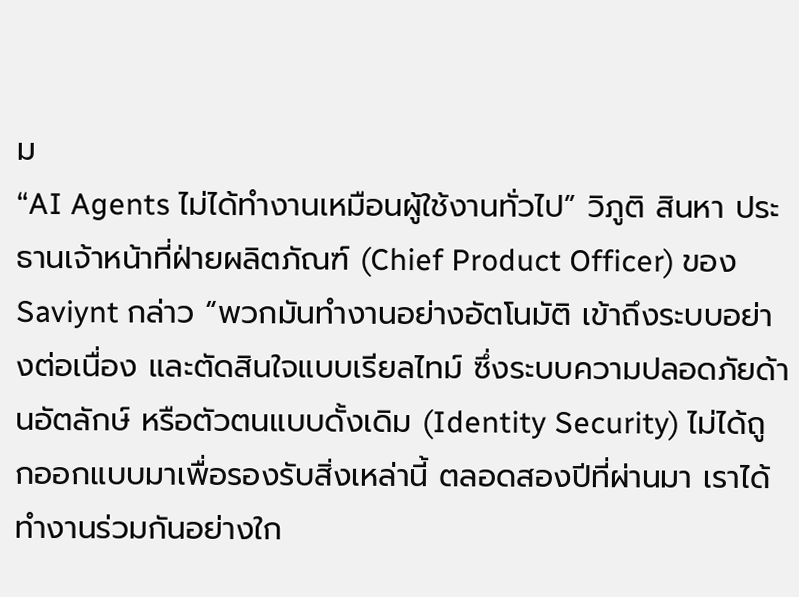ม
“AI Agents ไม่ได้ทำงานเหมือนผู้ใช้งานทั่วไป” วิภูติ สินหา ประธานเจ้าหน้าที่ฝ่ายผลิตภัณฑ์ (Chief Product Officer) ของ Saviynt กล่าว “พวกมันทำงานอย่างอัตโนมัติ เข้าถึงระบบอย่างต่อเนื่อง และตัดสินใจแบบเรียลไทม์ ซึ่งระบบความปลอดภัยด้านอัตลักษ์ หรือตัวตนแบบดั้งเดิม (Identity Security) ไม่ได้ถูกออกแบบมาเพื่อรองรับสิ่งเหล่านี้ ตลอดสองปีที่ผ่านมา เราได้ทำงานร่วมกันอย่างใก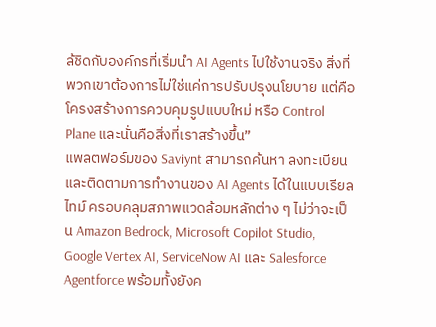ล้ชิดกับองค์กรที่เริ่มนำ AI Agents ไปใช้งานจริง สิ่งที่พวกเขาต้องการไม่ใช่แค่การปรับปรุงนโยบาย แต่คือโครงสร้างการควบคุมรูปแบบใหม่ หรือ Control Plane และนั่นคือสิ่งที่เราสร้างขึ้น”
แพลตฟอร์มของ Saviynt สามารถค้นหา ลงทะเบียน และติดตามการทำงานของ AI Agents ได้ในแบบเรียลไทม์ ครอบคลุมสภาพแวดล้อมหลักต่าง ๆ ไม่ว่าจะเป็น Amazon Bedrock, Microsoft Copilot Studio, Google Vertex AI, ServiceNow AI และ Salesforce Agentforce พร้อมทั้งยังค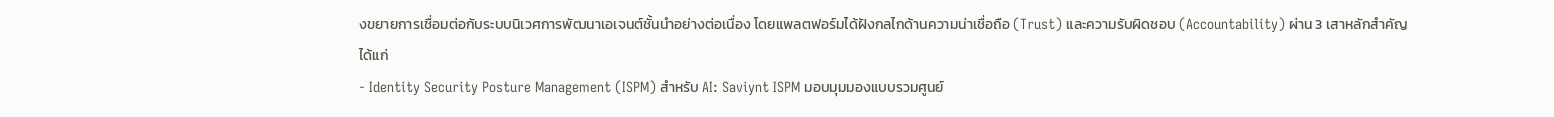งขยายการเชื่อมต่อกับระบบนิเวศการพัฒนาเอเจนต์ชั้นนำอย่างต่อเนื่อง โดยแพลตฟอร์มได้ฝังกลไกด้านความน่าเชื่อถือ (Trust) และความรับผิดชอบ (Accountability) ผ่าน 3 เสาหลักสำคัญ ได้แก่
- Identity Security Posture Management (ISPM) สำหรับ AI: Saviynt ISPM มอบมุมมองแบบรวมศูนย์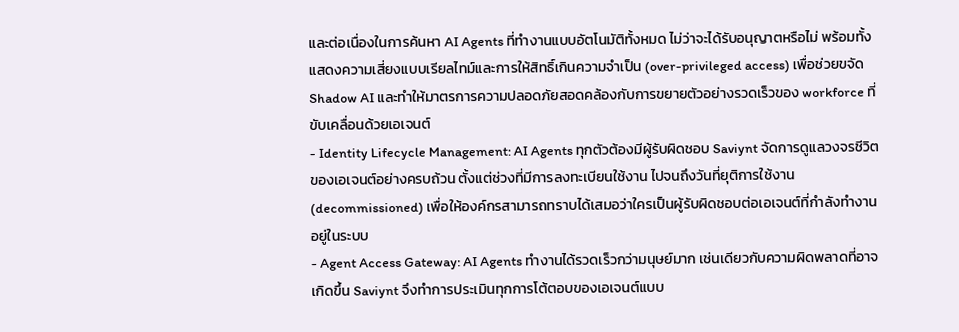และต่อเนื่องในการค้นหา AI Agents ที่ทำงานแบบอัตโนมัติทั้งหมด ไม่ว่าจะได้รับอนุญาตหรือไม่ พร้อมทั้งแสดงความเสี่ยงแบบเรียลไทม์และการให้สิทธิ์เกินความจำเป็น (over-privileged access) เพื่อช่วยขจัด Shadow AI และทำให้มาตรการความปลอดภัยสอดคล้องกับการขยายตัวอย่างรวดเร็วของ workforce ที่ขับเคลื่อนด้วยเอเจนต์
- Identity Lifecycle Management: AI Agents ทุกตัวต้องมีผู้รับผิดชอบ Saviynt จัดการดูแลวงจรชีวิตของเอเจนต์อย่างครบถ้วน ตั้งแต่ช่วงที่มีการลงทะเบียนใช้งาน ไปจนถึงวันที่ยุติการใช้งาน (decommissioned) เพื่อให้องค์กรสามารถทราบได้เสมอว่าใครเป็นผู้รับผิดชอบต่อเอเจนต์ที่กำลังทำงานอยู่ในระบบ
- Agent Access Gateway: AI Agents ทำงานได้รวดเร็วกว่ามนุษย์มาก เช่นเดียวกับความผิดพลาดที่อาจเกิดขึ้น Saviynt จึงทำการประเมินทุกการโต้ตอบของเอเจนต์แบบ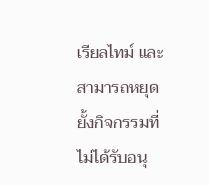เรียลไทม์ และสามารถหยุดยั้งกิจกรรมที่ไม่ได้รับอนุ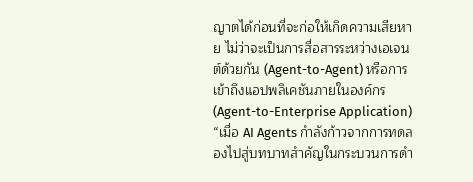ญาตได้ก่อนที่จะก่อให้เกิดความเสียหาย ไม่ว่าจะเป็นการสื่อสารระหว่างเอเจนต์ด้วยกัน (Agent-to-Agent) หรือการเข้าถึงแอปพลิเคชันภายในองค์กร (Agent-to-Enterprise Application)
“เมื่อ AI Agents กำลังก้าวจากการทดลองไปสู่บทบาทสำคัญในกระบวนการดำ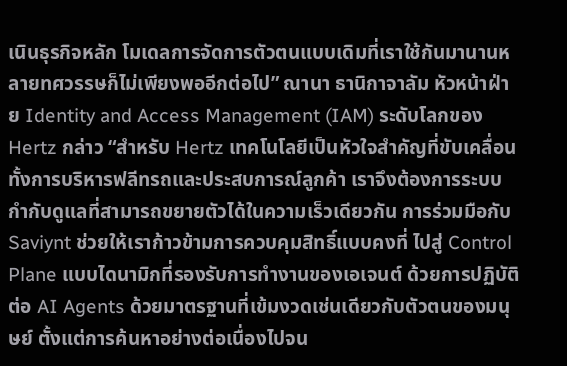เนินธุรกิจหลัก โมเดลการจัดการตัวตนแบบเดิมที่เราใช้กันมานานหลายทศวรรษก็ไม่เพียงพออีกต่อไป” ณานา ธานิกาจาลัม หัวหน้าฝ่าย Identity and Access Management (IAM) ระดับโลกของ Hertz กล่าว “สำหรับ Hertz เทคโนโลยีเป็นหัวใจสำคัญที่ขับเคลื่อนทั้งการบริหารฟลีทรถและประสบการณ์ลูกค้า เราจึงต้องการระบบกำกับดูแลที่สามารถขยายตัวได้ในความเร็วเดียวกัน การร่วมมือกับ Saviynt ช่วยให้เราก้าวข้ามการควบคุมสิทธิ์แบบคงที่ ไปสู่ Control Plane แบบไดนามิกที่รองรับการทำงานของเอเจนต์ ด้วยการปฏิบัติต่อ AI Agents ด้วยมาตรฐานที่เข้มงวดเช่นเดียวกับตัวตนของมนุษย์ ตั้งแต่การค้นหาอย่างต่อเนื่องไปจน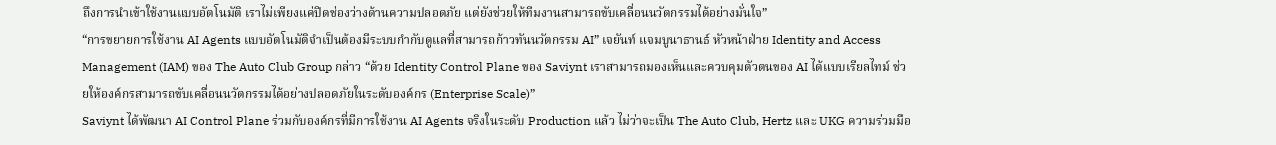ถึงการนำเข้าใช้งานแบบอัตโนมัติ เราไม่เพียงแค่ปิดช่องว่างด้านความปลอดภัย แต่ยังช่วยให้ทีมงานสามารถขับเคลื่อนนวัตกรรมได้อย่างมั่นใจ”
“การขยายการใช้งาน AI Agents แบบอัตโนมัติจำเป็นต้องมีระบบกำกับดูแลที่สามารถก้าวทันนวัตกรรม AI” เจยันท์ แจมบูนาธานธ์ หัวหน้าฝ่าย Identity and Access Management (IAM) ของ The Auto Club Group กล่าว “ด้วย Identity Control Plane ของ Saviynt เราสามารถมองเห็นและควบคุมตัวตนของ AI ได้แบบเรียลไทม์ ช่วยให้องค์กรสามารถขับเคลื่อนนวัตกรรมได้อย่างปลอดภัยในระดับองค์กร (Enterprise Scale)”
Saviynt ได้พัฒนา AI Control Plane ร่วมกับองค์กรที่มีการใช้งาน AI Agents จริงในระดับ Production แล้ว ไม่ว่าจะเป็น The Auto Club, Hertz และ UKG ความร่วมมือ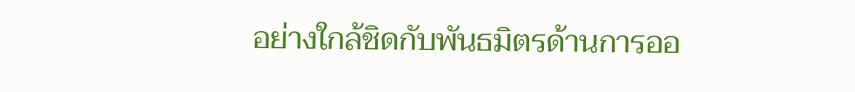อย่างใกล้ชิดกับพันธมิตรด้านการออ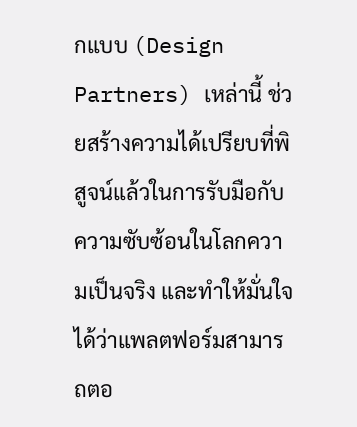กแบบ (Design Partners) เหล่านี้ ช่วยสร้างความได้เปรียบที่พิสูจน์แล้วในการรับมือกับความซับซ้อนในโลกความเป็นจริง และทำให้มั่นใจได้ว่าแพลตฟอร์มสามารถตอ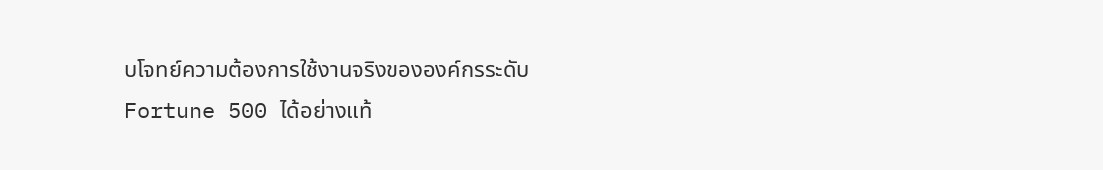บโจทย์ความต้องการใช้งานจริงขององค์กรระดับ Fortune 500 ได้อย่างแท้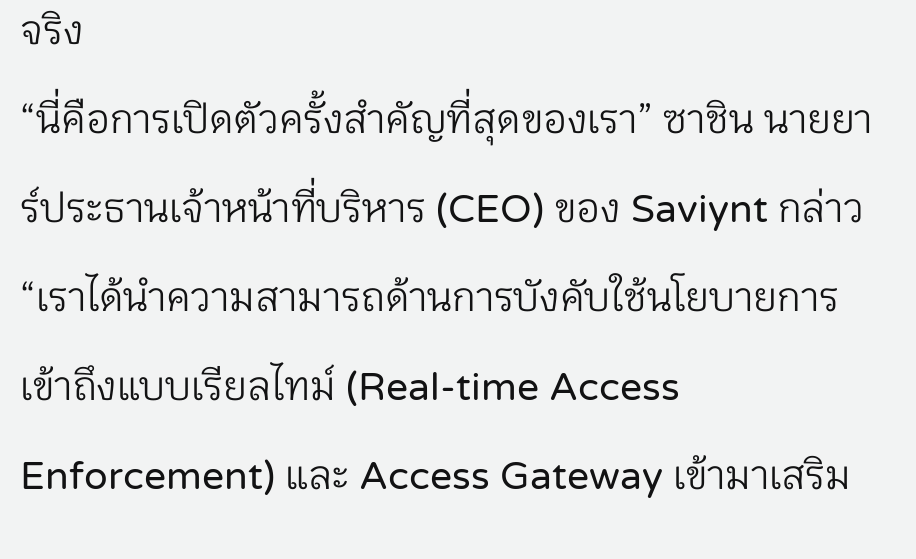จริง
“นี่คือการเปิดตัวครั้งสำคัญที่สุดของเรา” ซาชิน นายยาร์ประธานเจ้าหน้าที่บริหาร (CEO) ของ Saviynt กล่าว “เราได้นำความสามารถด้านการบังคับใช้นโยบายการเข้าถึงแบบเรียลไทม์ (Real-time Access Enforcement) และ Access Gateway เข้ามาเสริม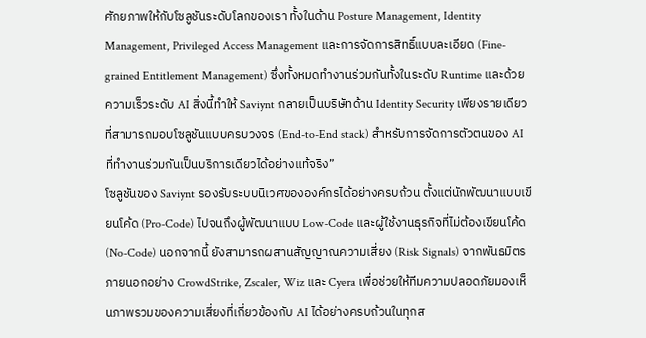ศักยภาพให้กับโซลูชันระดับโลกของเรา ทั้งในด้าน Posture Management, Identity Management, Privileged Access Management และการจัดการสิทธิ์แบบละเอียด (Fine-grained Entitlement Management) ซึ่งทั้งหมดทำงานร่วมกันทั้งในระดับ Runtime และด้วยความเร็วระดับ AI สิ่งนี้ทำให้ Saviynt กลายเป็นบริษัทด้าน Identity Security เพียงรายเดียวที่สามารถมอบโซลูชันแบบครบวงจร (End-to-End stack) สำหรับการจัดการตัวตนของ AI ที่ทำงานร่วมกันเป็นบริการเดียวได้อย่างแท้จริง”
โซลูชันของ Saviynt รองรับระบบนิเวศขององค์กรได้อย่างครบถ้วน ตั้งแต่นักพัฒนาแบบเขียนโค้ด (Pro-Code) ไปจนถึงผู้พัฒนาแบบ Low-Code และผู้ใช้งานธุรกิจที่ไม่ต้องเขียนโค้ด (No-Code) นอกจากนี้ ยังสามารถผสานสัญญาณความเสี่ยง (Risk Signals) จากพันธมิตรภายนอกอย่าง CrowdStrike, Zscaler, Wiz และ Cyera เพื่อช่วยให้ทีมความปลอดภัยมองเห็นภาพรวมของความเสี่ยงที่เกี่ยวข้องกับ AI ได้อย่างครบถ้วนในทุกส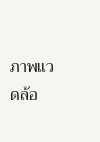ภาพแวดล้อ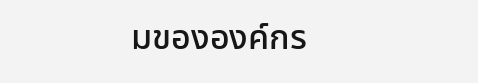มขององค์กร